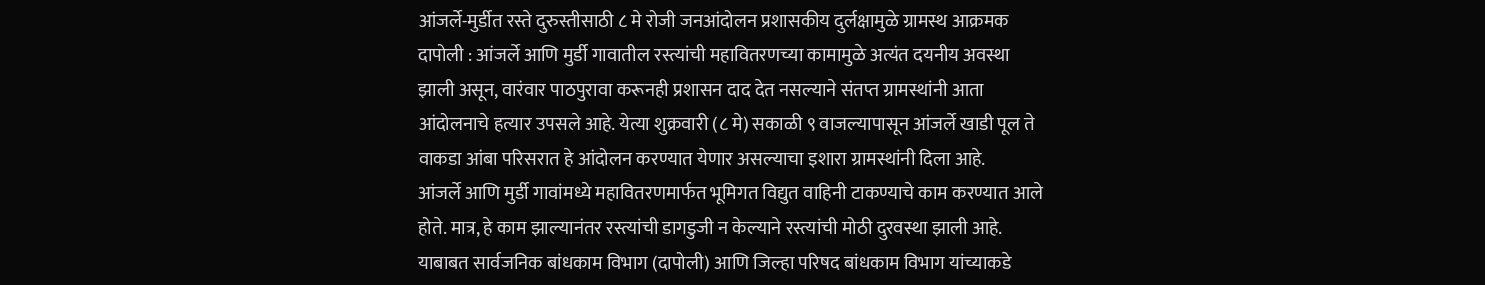आंजर्ले-मुर्डीत रस्ते दुरुस्तीसाठी ८ मे रोजी जनआंदोलन प्रशासकीय दुर्लक्षामुळे ग्रामस्थ आक्रमक
दापोली : आंजर्ले आणि मुर्डी गावातील रस्त्यांची महावितरणच्या कामामुळे अत्यंत दयनीय अवस्था झाली असून, वारंवार पाठपुरावा करूनही प्रशासन दाद देत नसल्याने संतप्त ग्रामस्थांनी आता आंदोलनाचे हत्यार उपसले आहे. येत्या शुक्रवारी (८ मे) सकाळी ९ वाजल्यापासून आंजर्ले खाडी पूल ते वाकडा आंबा परिसरात हे आंदोलन करण्यात येणार असल्याचा इशारा ग्रामस्थांनी दिला आहे.
आंजर्ले आणि मुर्डी गावांमध्ये महावितरणमार्फत भूमिगत विद्युत वाहिनी टाकण्याचे काम करण्यात आले होते. मात्र, हे काम झाल्यानंतर रस्त्यांची डागडुजी न केल्याने रस्त्यांची मोठी दुरवस्था झाली आहे. याबाबत सार्वजनिक बांधकाम विभाग (दापोली) आणि जिल्हा परिषद बांधकाम विभाग यांच्याकडे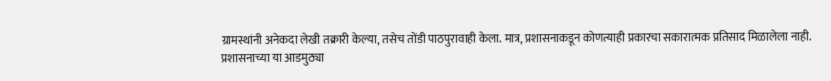ग्रामस्थांनी अनेकदा लेखी तक्रारी केल्या, तसेच तोंडी पाठपुरावाही केला. मात्र, प्रशासनाकडून कोणत्याही प्रकारचा सकारात्मक प्रतिसाद मिळालेला नाही.
प्रशासनाच्या या आडमुठ्या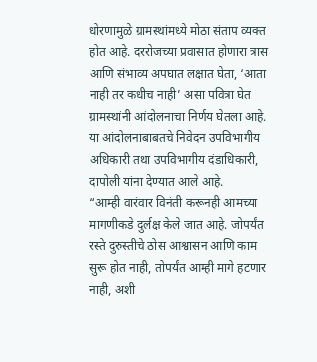धोरणामुळे ग्रामस्थांमध्ये मोठा संताप व्यक्त होत आहे. दररोजच्या प्रवासात होणारा त्रास आणि संभाव्य अपघात लक्षात घेता, ‘आता नाही तर कधीच नाही’ असा पवित्रा घेत ग्रामस्थांनी आंदोलनाचा निर्णय घेतला आहे. या आंदोलनाबाबतचे निवेदन उपविभागीय अधिकारी तथा उपविभागीय दंडाधिकारी, दापोली यांना देण्यात आले आहे.
“आम्ही वारंवार विनंती करूनही आमच्या मागणीकडे दुर्लक्ष केले जात आहे. जोपर्यंत रस्ते दुरुस्तीचे ठोस आश्वासन आणि काम सुरू होत नाही, तोपर्यंत आम्ही मागे हटणार नाही, अशी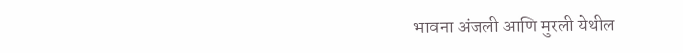भावना अंजली आणि मुरली येथील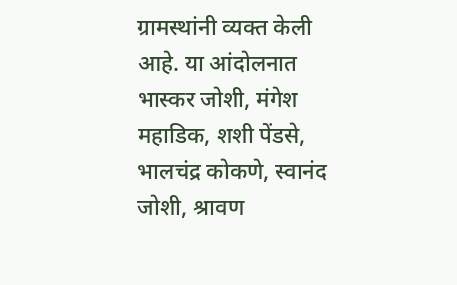ग्रामस्थांनी व्यक्त केली आहे. या आंदोलनात भास्कर जोशी, मंगेश महाडिक, शशी पेंडसे, भालचंद्र कोकणे, स्वानंद जोशी, श्रावण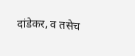दांडेकर, व तसेच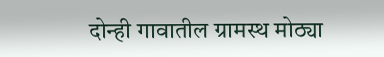दोन्ही गावातील ग्रामस्थ मोठ्या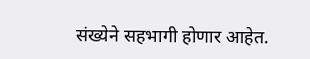संख्येने सहभागी होणार आहेत.